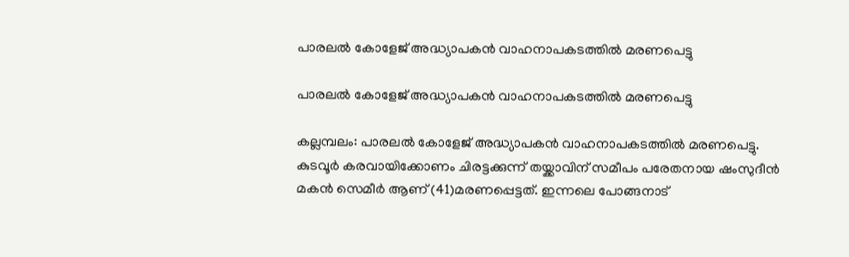പാരലൽ കോളേജ് അദ്ധ്യാപകൻ വാഹനാപകടത്തിൽ മരണപെട്ടു

പാരലൽ കോളേജ് അദ്ധ്യാപകൻ വാഹനാപകടത്തിൽ മരണപെട്ടു

കല്ലമ്പലം: പാരലൽ കോളേജ് അദ്ധ്യാപകൻ വാഹനാപകടത്തിൽ മരണപെട്ടു. കുടവൂർ കരവായിക്കോണം ചിരട്ടക്കുന്ന് തയ്ക്കാവിന് സമീപം പരേതനായ ഷംസുദീൻ മകൻ സെമീർ ആണ് (41)മരണപ്പെട്ടത്. ഇന്നലെ പോങ്ങനാട്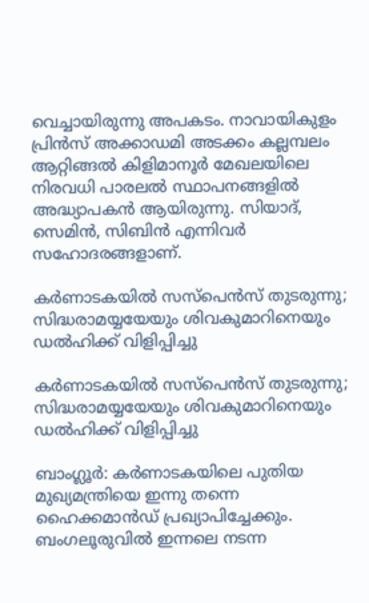വെച്ചായിരുന്നു അപകടം. നാവായികുളം പ്രിൻസ് അക്കാഡമി അടക്കം കല്ലമ്പലം ആറ്റിങ്ങൽ കിളിമാനൂർ മേഖലയിലെ നിരവധി പാരലൽ സ്ഥാപനങ്ങളിൽ അദ്ധ്യാപകൻ ആയിരുന്നു. സിയാദ്, സെമിൻ, സിബിൻ എന്നിവർ സഹോദരങ്ങളാണ്.

കര്‍ണാടകയില്‍ സസ്‌പെന്‍സ് തുടരുന്നു; സിദ്ധരാമയ്യയേയും ശിവകുമാറിനെയും ഡല്‍ഹിക്ക് വിളിപ്പിച്ചു

കര്‍ണാടകയില്‍ സസ്‌പെന്‍സ് തുടരുന്നു; സിദ്ധരാമയ്യയേയും ശിവകുമാറിനെയും ഡല്‍ഹിക്ക് വിളിപ്പിച്ചു

ബാംഗ്ലൂർ: കര്‍ണാടകയിലെ പുതിയ മുഖ്യമന്ത്രിയെ ഇന്നു തന്നെ ഹൈക്കമാന്‍ഡ് പ്രഖ്യാപിച്ചേക്കും. ബംഗലൂരുവില്‍ ഇന്നലെ നടന്ന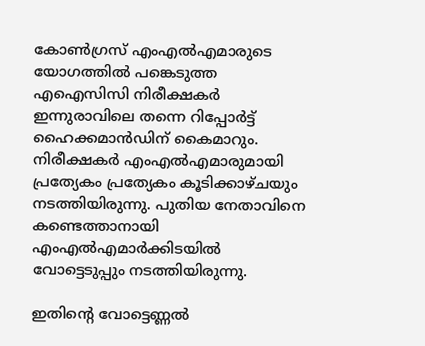കോണ്‍ഗ്രസ് എംഎല്‍എമാരുടെ യോഗത്തില്‍ പങ്കെടുത്ത എഐസിസി നിരീക്ഷകര്‍ ഇന്നുരാവിലെ തന്നെ റിപ്പോര്‍ട്ട് ഹൈക്കമാന്‍ഡിന് കൈമാറും. നിരീക്ഷകര്‍ എംഎല്‍എമാരുമായി പ്രത്യേകം പ്രത്യേകം കൂടിക്കാഴ്ചയും നടത്തിയിരുന്നു. പുതിയ നേതാവിനെ കണ്ടെത്താനായി എംഎല്‍എമാര്‍ക്കിടയില്‍ വോട്ടെടുപ്പും നടത്തിയിരുന്നു.

ഇതിന്റെ വോട്ടെണ്ണല്‍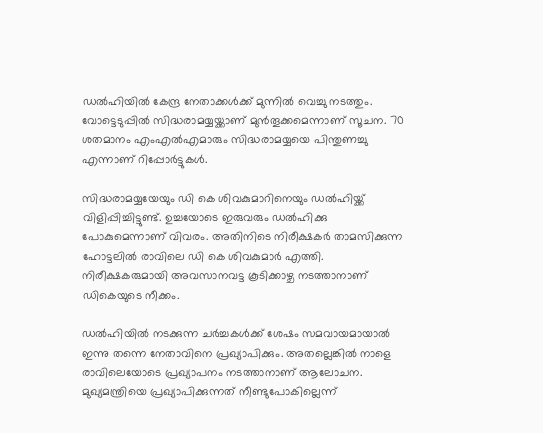ഡല്‍ഹിയില്‍ കേന്ദ്ര നേതാക്കള്‍ക്ക് മുന്നില്‍ വെച്ചു നടത്തും. വോട്ടെടുപ്പില്‍ സിദ്ധരാമയ്യയ്ക്കാണ് മുന്‍തൂക്കമെന്നാണ് സൂചന. 70 ശതമാനം എംഎല്‍എമാരും സിദ്ധരാമയ്യയെ പിന്തുണച്ചു എന്നാണ് റിപ്പോര്‍ട്ടുകള്‍.

സിദ്ധരാമയ്യയേയും ഡി കെ ശിവകുമാറിനെയും ഡല്‍ഹിയ്ക്ക് വിളിപ്പിച്ചിട്ടുണ്ട്. ഉച്ചയോടെ ഇരുവരും ഡല്‍ഹിക്കു പോകുമെന്നാണ് വിവരം. അതിനിടെ നിരീക്ഷകര്‍ താമസിക്കുന്ന ഹോട്ടലില്‍ രാവിലെ ഡി കെ ശിവകുമാര്‍ എത്തി. നിരീക്ഷകരുമായി അവസാനവട്ട കൂടിക്കാഴ്ച നടത്താനാണ് ഡികെയുടെ നീക്കം.

ഡല്‍ഹിയില്‍ നടക്കുന്ന ചര്‍ച്ചകള്‍ക്ക് ശേഷം സമവായമായാല്‍ ഇന്നു തന്നെ നേതാവിനെ പ്രഖ്യാപിക്കും. അതല്ലെങ്കില്‍ നാളെ രാവിലെയോടെ പ്രഖ്യാപനം നടത്താനാണ് ആലോചന. മുഖ്യമന്ത്രിയെ പ്രഖ്യാപിക്കുന്നത് നീണ്ടുപോകില്ലെന്ന്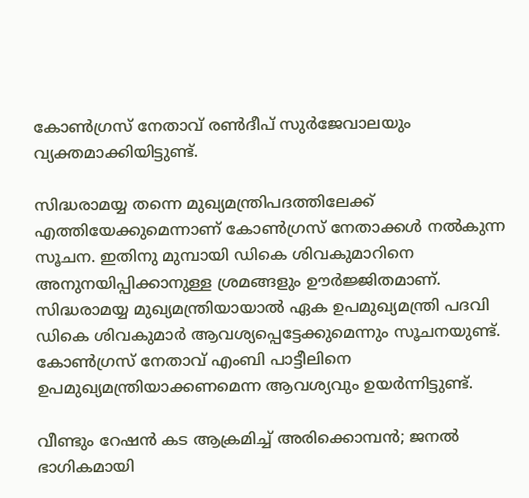കോണ്‍ഗ്രസ് നേതാവ് രണ്‍ദീപ് സുര്‍ജേവാലയും വ്യക്തമാക്കിയിട്ടുണ്ട്.

സിദ്ധരാമയ്യ തന്നെ മുഖ്യമന്ത്രിപദത്തിലേക്ക് എത്തിയേക്കുമെന്നാണ് കോണ്‍ഗ്രസ് നേതാക്കള്‍ നല്‍കുന്ന സൂചന. ഇതിനു മുമ്പായി ഡികെ ശിവകുമാറിനെ അനുനയിപ്പിക്കാനുള്ള ശ്രമങ്ങളും ഊര്‍ജ്ജിതമാണ്. സിദ്ധരാമയ്യ മുഖ്യമന്ത്രിയായാല്‍ ഏക ഉപമുഖ്യമന്ത്രി പദവി ഡികെ ശിവകുമാര്‍ ആവശ്യപ്പെട്ടേക്കുമെന്നും സൂചനയുണ്ട്. കോണ്‍ഗ്രസ് നേതാവ് എംബി പാട്ടീലിനെ ഉപമുഖ്യമന്ത്രിയാക്കണമെന്ന ആവശ്യവും ഉയര്‍ന്നിട്ടുണ്ട്.

വീണ്ടും റേഷന്‍ കട ആക്രമിച്ച് അരിക്കൊമ്പന്‍; ജനല്‍ ഭാഗികമായി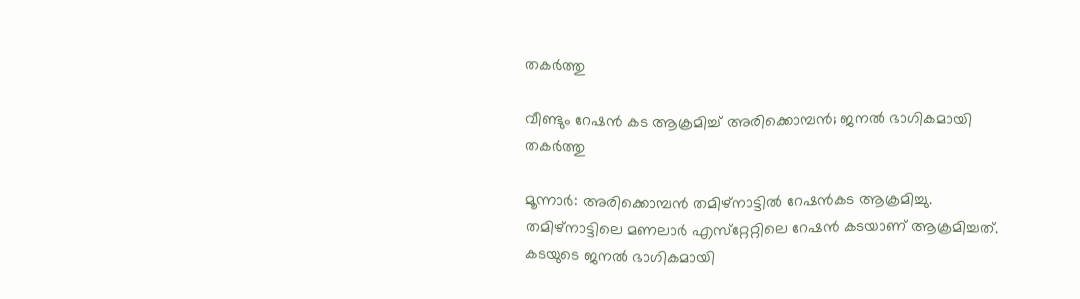തകര്‍ത്തു

വീണ്ടും റേഷന്‍ കട ആക്രമിച്ച് അരിക്കൊമ്പന്‍; ജനല്‍ ഭാഗികമായി തകര്‍ത്തു

മൂന്നാര്‍: അരിക്കൊമ്പന്‍ തമിഴ്‌നാട്ടില്‍ റേഷന്‍കട ആക്രമിച്ചു. തമിഴ്‌നാട്ടിലെ മണലാര്‍ എസ്‌റ്റേറ്റിലെ റേഷന്‍ കടയാണ് ആക്രമിച്ചത്. കടയുടെ ജനല്‍ ഭാഗികമായി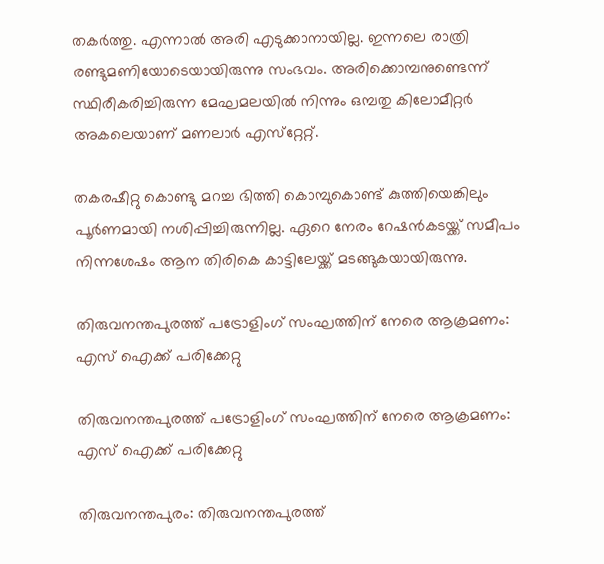തകര്‍ത്തു. എന്നാല്‍ അരി എടുക്കാനായില്ല. ഇന്നലെ രാത്രി രണ്ടുമണിയോടെയായിരുന്നു സംഭവം. അരിക്കൊമ്പനുണ്ടെന്ന് സ്ഥിരീകരിച്ചിരുന്ന മേഘമലയില്‍ നിന്നും ഒമ്പതു കിലോമീറ്റര്‍ അകലെയാണ് മണലാര്‍ എസ്‌റ്റേറ്റ്.

തകരഷീറ്റു കൊണ്ടു മറച്ച ഭിത്തി കൊമ്പുകൊണ്ട് കുത്തിയെങ്കിലും പൂര്‍ണമായി നശിപ്പിച്ചിരുന്നില്ല. ഏറെ നേരം റേഷന്‍കടയ്ക്ക് സമീപം നിന്നശേഷം ആന തിരികെ കാട്ടിലേയ്ക്ക് മടങ്ങുകയായിരുന്നു.

തിരുവനന്തപുരത്ത് പട്രോളിംഗ് സംഘത്തിന് നേരെ ആക്രമണം: എസ് ഐക്ക് പരിക്കേറ്റു

തിരുവനന്തപുരത്ത് പട്രോളിംഗ് സംഘത്തിന് നേരെ ആക്രമണം: എസ് ഐക്ക് പരിക്കേറ്റു

തിരുവനന്തപുരം: തിരുവനന്തപുരത്ത്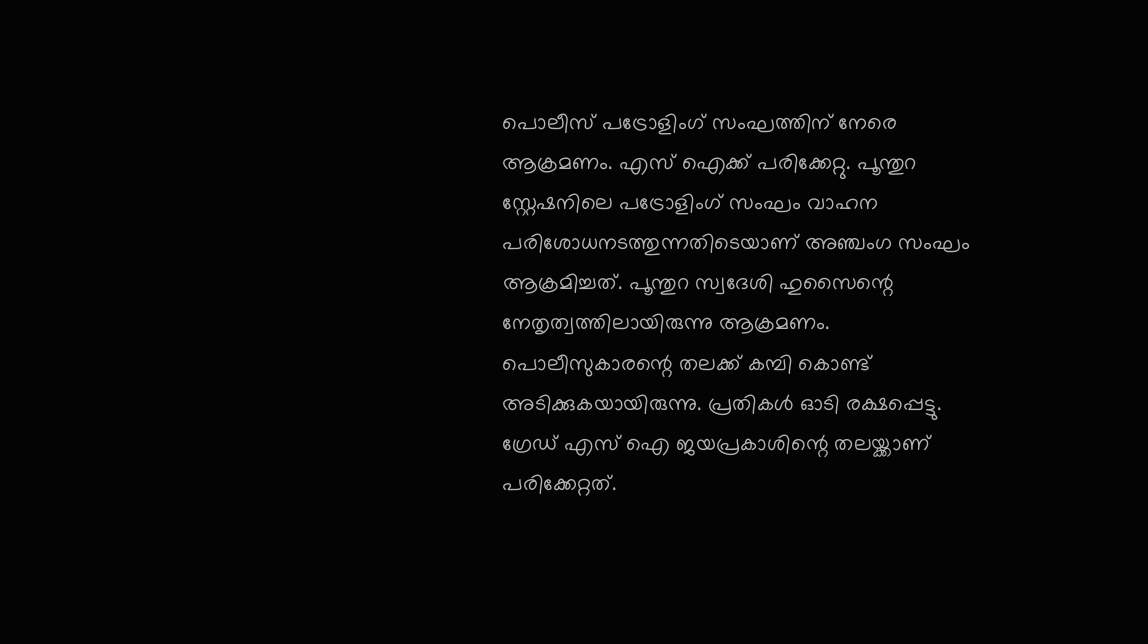പൊലീസ് പട്രോളിംഗ് സംഘത്തിന് നേരെ ആക്രമണം. എസ് ഐക്ക് പരിക്കേറ്റു. പൂന്തുറ സ്റ്റേഷനിലെ പട്രോളിംഗ് സംഘം വാഹന പരിശോധനടത്തുന്നതിടെയാണ് അഞ്ചംഗ സംഘം ആക്രമിച്ചത്. പൂന്തുറ സ്വദേശി ഹുസൈന്റെ നേതൃത്വത്തിലായിരുന്നു ആക്രമണം. പൊലീസുകാരന്റെ തലക്ക് കമ്പി കൊണ്ട് അടിക്കുകയായിരുന്നു. പ്രതികൾ ഓടി രക്ഷപ്പെട്ടു. ഗ്രേഡ് എസ് ഐ ജയപ്രകാശിന്റെ തലയ്ക്കാണ് പരിക്കേറ്റത്.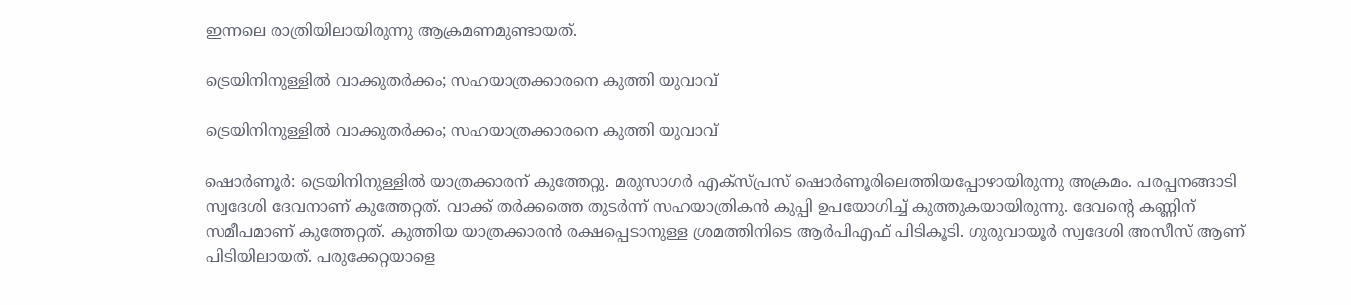ഇന്നലെ രാത്രിയിലായിരുന്നു ആക്രമണമുണ്ടായത്.

ട്രെയിനിനുള്ളിൽ വാക്കുതർക്കം; സഹയാത്രക്കാരനെ കുത്തി യുവാവ്

ട്രെയിനിനുള്ളിൽ വാക്കുതർക്കം; സഹയാത്രക്കാരനെ കുത്തി യുവാവ്

ഷൊർണൂർ: ട്രെയിനിനുള്ളിൽ യാത്രക്കാരന് കുത്തേറ്റു. മരുസാഗർ എക്സ്പ്രസ് ഷൊർണൂരിലെത്തിയപ്പോഴായിരുന്നു അക്രമം. പരപ്പനങ്ങാടി സ്വദേശി ദേവനാണ് കുത്തേറ്റത്. വാക്ക് തർക്കത്തെ തുടർന്ന് സഹയാത്രികൻ കുപ്പി ഉപയോഗിച്ച് കുത്തുകയായിരുന്നു. ദേവൻ്റെ കണ്ണിന് സമീപമാണ് കുത്തേറ്റത്. കുത്തിയ യാത്രക്കാരൻ രക്ഷപ്പെടാനുള്ള ശ്രമത്തിനിടെ ആർപിഎഫ് പിടികൂടി. ഗുരുവായൂർ സ്വദേശി അസീസ് ആണ് പിടിയിലായത്. പരുക്കേറ്റയാളെ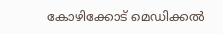കോഴിക്കോട് മെഡിക്കൽ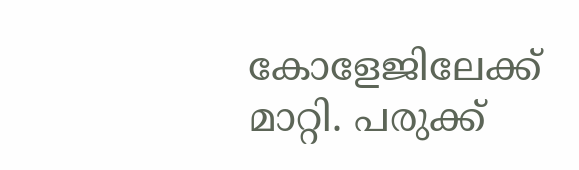കോളേജിലേക്ക് മാറ്റി. പരുക്ക്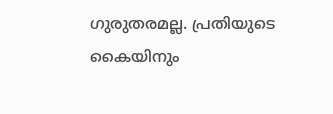ഗുരുതരമല്ല. പ്രതിയുടെ കൈയിനും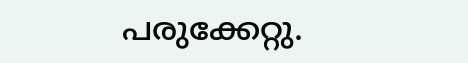പരുക്കേറ്റു.